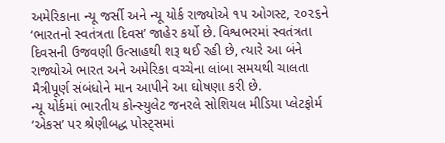અમેરિકાના ન્યૂ જર્સી અને ન્યૂ યોર્ક રાજ્યોએ ૧૫ ઓગસ્ટ, ૨૦૨૬ને ‘ભારતનો સ્વતંત્રતા દિવસ’ જાહેર કર્યો છે. વિશ્વભરમાં સ્વતંત્રતા દિવસની ઉજવણી ઉત્સાહથી શરૂ થઈ રહી છે, ત્યારે આ બંને રાજ્યોએ ભારત અને અમેરિકા વચ્ચેના લાંબા સમયથી ચાલતા મૈત્રીપૂર્ણ સંબંધોને માન આપીને આ ઘોષણા કરી છે.
ન્યૂ યોર્કમાં ભારતીય કોન્સ્યુલેટ જનરલે સોશિયલ મીડિયા પ્લેટફોર્મ ‘એકસ’ પર શ્રેણીબદ્ધ પોસ્ટ્સમાં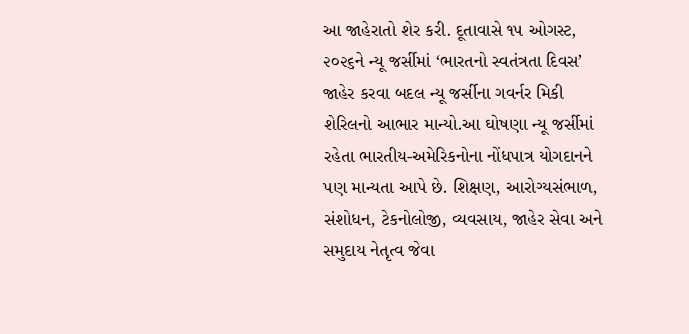આ જાહેરાતો શેર કરી. દૂતાવાસે ૧૫ ઓગસ્ટ, ૨૦૨૬ને ન્યૂ જર્સીમાં ‘ભારતનો સ્વતંત્રતા દિવસ’ જાહેર કરવા બદલ ન્યૂ જર્સીના ગવર્નર મિકી શેરિલનો આભાર માન્યો.આ ઘોષણા ન્યૂ જર્સીમાં રહેતા ભારતીય-અમેરિકનોના નોંધપાત્ર યોગદાનને પણ માન્યતા આપે છે. શિક્ષણ, આરોગ્યસંભાળ, સંશોધન, ટેકનોલોજી, વ્યવસાય, જાહેર સેવા અને સમુદાય નેતૃત્વ જેવા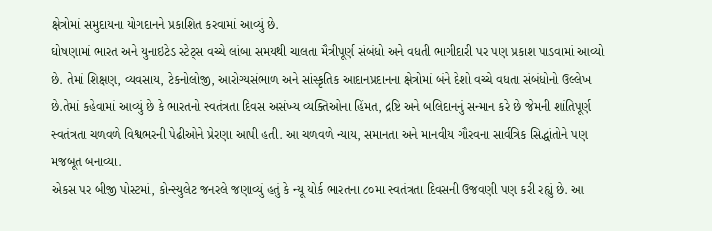ક્ષેત્રોમાં સમુદાયના યોગદાનને પ્રકાશિત કરવામાં આવ્યું છે.
ઘોષણામાં ભારત અને યુનાઇટેડ સ્ટેટ્સ વચ્ચે લાંબા સમયથી ચાલતા મૈત્રીપૂર્ણ સંબંધો અને વધતી ભાગીદારી પર પણ પ્રકાશ પાડવામાં આવ્યો છે. તેમાં શિક્ષણ, વ્યવસાય, ટેકનોલોજી, આરોગ્યસંભાળ અને સાંસ્કૃતિક આદાનપ્રદાનના ક્ષેત્રોમાં બંને દેશો વચ્ચે વધતા સંબંધોનો ઉલ્લેખ છે.તેમાં કહેવામાં આવ્યું છે કે ભારતનો સ્વતંત્રતા દિવસ અસંખ્ય વ્યક્તિઓના હિંમત, દ્રષ્ટિ અને બલિદાનનું સન્માન કરે છે જેમની શાંતિપૂર્ણ સ્વતંત્રતા ચળવળે વિશ્વભરની પેઢીઓને પ્રેરણા આપી હતી. આ ચળવળે ન્યાય, સમાનતા અને માનવીય ગૌરવના સાર્વત્રિક સિદ્ધાંતોને પણ મજબૂત બનાવ્યા.
એકસ પર બીજી પોસ્ટમાં, કોન્સ્યુલેટ જનરલે જણાવ્યું હતું કે ન્યૂ યોર્ક ભારતના ૮૦મા સ્વતંત્રતા દિવસની ઉજવણી પણ કરી રહ્યું છે. આ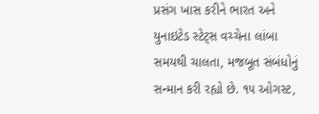પ્રસંગ ખાસ કરીને ભારત અને યુનાઇટેડ સ્ટેટ્સ વચ્ચેના લાંબા સમયથી ચાલતા, મજબૂત સંબંધોનું સન્માન કરી રહ્યો છે. ૧૫ ઓગસ્ટ,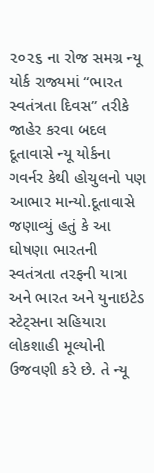૨૦૨૬ ના રોજ સમગ્ર ન્યૂ યોર્ક રાજ્યમાં “ભારત સ્વતંત્રતા દિવસ” તરીકે જાહેર કરવા બદલ દૂતાવાસે ન્યૂ યોર્કના ગવર્નર કેથી હોચુલનો પણ આભાર માન્યો.દૂતાવાસે જણાવ્યું હતું કે આ ઘોષણા ભારતની સ્વતંત્રતા તરફની યાત્રા અને ભારત અને યુનાઇટેડ સ્ટેટ્સના સહિયારા લોકશાહી મૂલ્યોની ઉજવણી કરે છે. તે ન્યૂ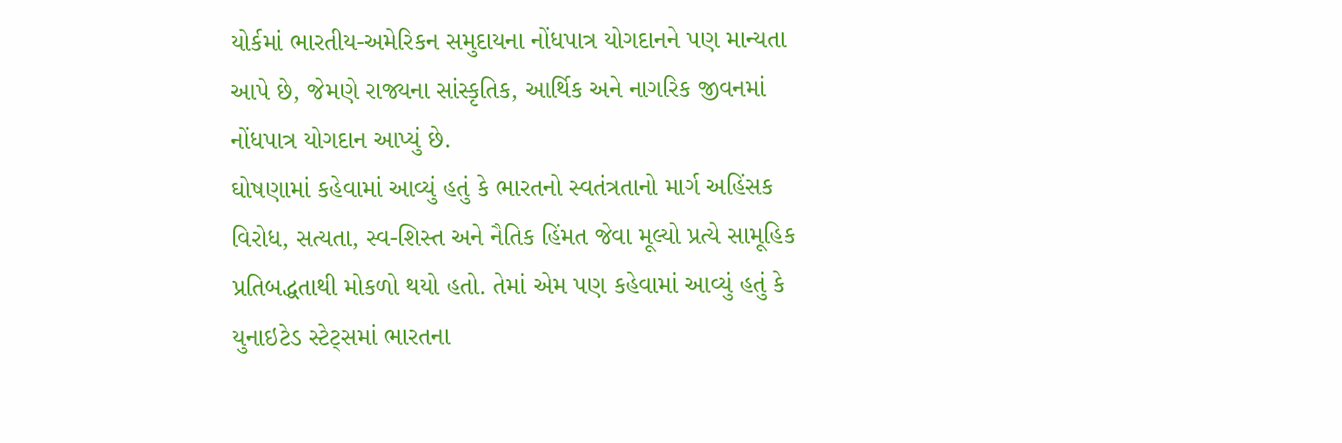યોર્કમાં ભારતીય-અમેરિકન સમુદાયના નોંધપાત્ર યોગદાનને પણ માન્યતા આપે છે, જેમણે રાજ્યના સાંસ્કૃતિક, આર્થિક અને નાગરિક જીવનમાં નોંધપાત્ર યોગદાન આપ્યું છે.
ઘોષણામાં કહેવામાં આવ્યું હતું કે ભારતનો સ્વતંત્રતાનો માર્ગ અહિંસક વિરોધ, સત્યતા, સ્વ-શિસ્ત અને નૈતિક હિંમત જેવા મૂલ્યો પ્રત્યે સામૂહિક પ્રતિબદ્ધતાથી મોકળો થયો હતો. તેમાં એમ પણ કહેવામાં આવ્યું હતું કે યુનાઇટેડ સ્ટેટ્સમાં ભારતના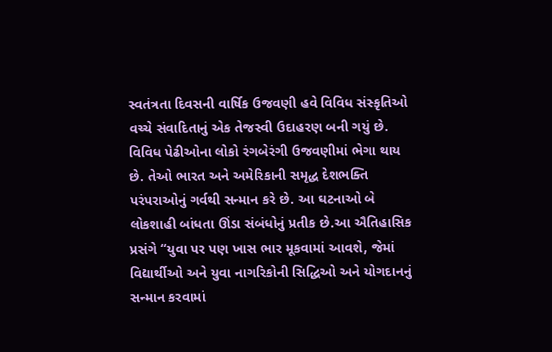સ્વતંત્રતા દિવસની વાર્ષિક ઉજવણી હવે વિવિધ સંસ્કૃતિઓ વચ્ચે સંવાદિતાનું એક તેજસ્વી ઉદાહરણ બની ગયું છે. વિવિધ પેઢીઓના લોકો રંગબેરંગી ઉજવણીમાં ભેગા થાય છે. તેઓ ભારત અને અમેરિકાની સમૃદ્ધ દેશભક્તિ પરંપરાઓનું ગર્વથી સન્માન કરે છે. આ ઘટનાઓ બે લોકશાહી બાંધતા ઊંડા સંબંધોનું પ્રતીક છે.આ ઐતિહાસિક પ્રસંગે “યુવા પર પણ ખાસ ભાર મૂકવામાં આવશે, જેમાં વિદ્યાર્થીઓ અને યુવા નાગરિકોની સિદ્ધિઓ અને યોગદાનનું સન્માન કરવામાં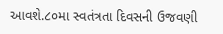આવશે.૮૦મા સ્વતંત્રતા દિવસની ઉજવણી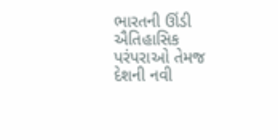ભારતની ઊંડી ઐતિહાસિક પરંપરાઓ તેમજ દેશની નવી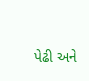પેઢી અને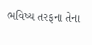ભવિષ્ય તરફના તેના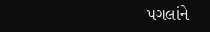પગલાંને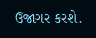ઉજાગર કરશે.